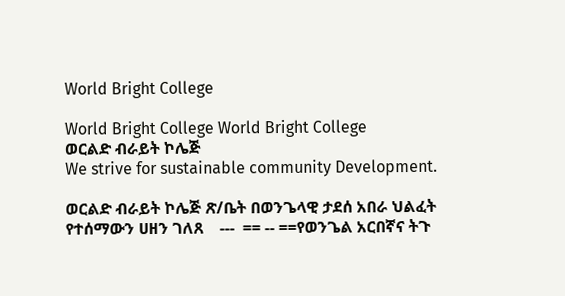World Bright College

World Bright College World Bright College
ወርልድ ብራይት ኮሌጅ
We strive for sustainable community Development.

ወርልድ ብራይት ኮሌጅ ጽ/ቤት በወንጌላዊ ታደሰ አበራ ህልፈት የተሰማውን ሀዘን ገለጸ    ---  == -- ==የወንጌል አርበኛና ትጉ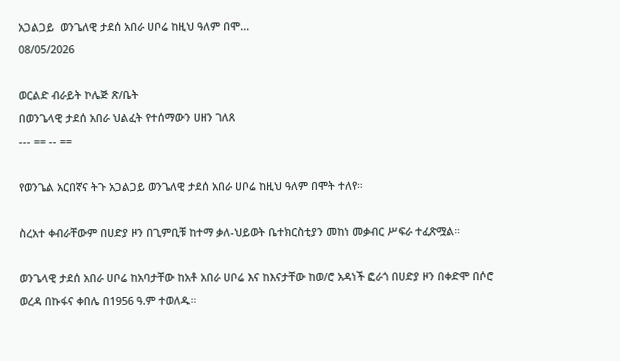አጋልጋይ  ወንጌለዊ ታደሰ አበራ ሀቦሬ ከዚህ ዓለም በሞ...
08/05/2026

ወርልድ ብራይት ኮሌጅ ጽ/ቤት
በወንጌላዊ ታደሰ አበራ ህልፈት የተሰማውን ሀዘን ገለጸ
--- == -- ==

የወንጌል አርበኛና ትጉ አጋልጋይ ወንጌለዊ ታደሰ አበራ ሀቦሬ ከዚህ ዓለም በሞት ተለየ።

ስረአተ ቀብራቸውም በሀድያ ዞን በጊምቢቹ ከተማ ቃለ-ህይወት ቤተክርስቲያን መከነ መቃብር ሥፍራ ተፈጽሟል።

ወንጌላዊ ታደሰ አበራ ሀቦሬ ከአባታቸው ከአቶ አበራ ሀቦሬ እና ከእናታቸው ከወ/ሮ አዳነች ፎራጎ በሀድያ ዞን በቀድሞ በሶሮ ወረዳ በኩፋና ቀበሌ በ1956 ዓ.ም ተወለዱ።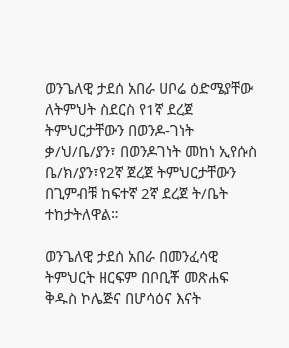ወንጌለዊ ታደሰ አበራ ሀቦሬ ዕድሜያቸው ለትምህት ስደርስ የ1ኛ ደረጀ ትምህርታቸውን በወንዶ-ገነት ቃ/ህ/ቤ/ያን፣ በወንዶገነት መከነ ኢየሱስ ቤ/ክ/ያን፣የ2ኛ ጀረጀ ትምህርታቸውን በጊምብቹ ከፍተኛ 2ኛ ደረጀ ት/ቤት ተከታትለዋል።

ወንጌለዊ ታደሰ አበራ በመንፈሳዊ ትምህርት ዘርፍም በቦቢቾ መጽሐፍ ቅዱስ ኮሌጅና በሆሳዕና እናት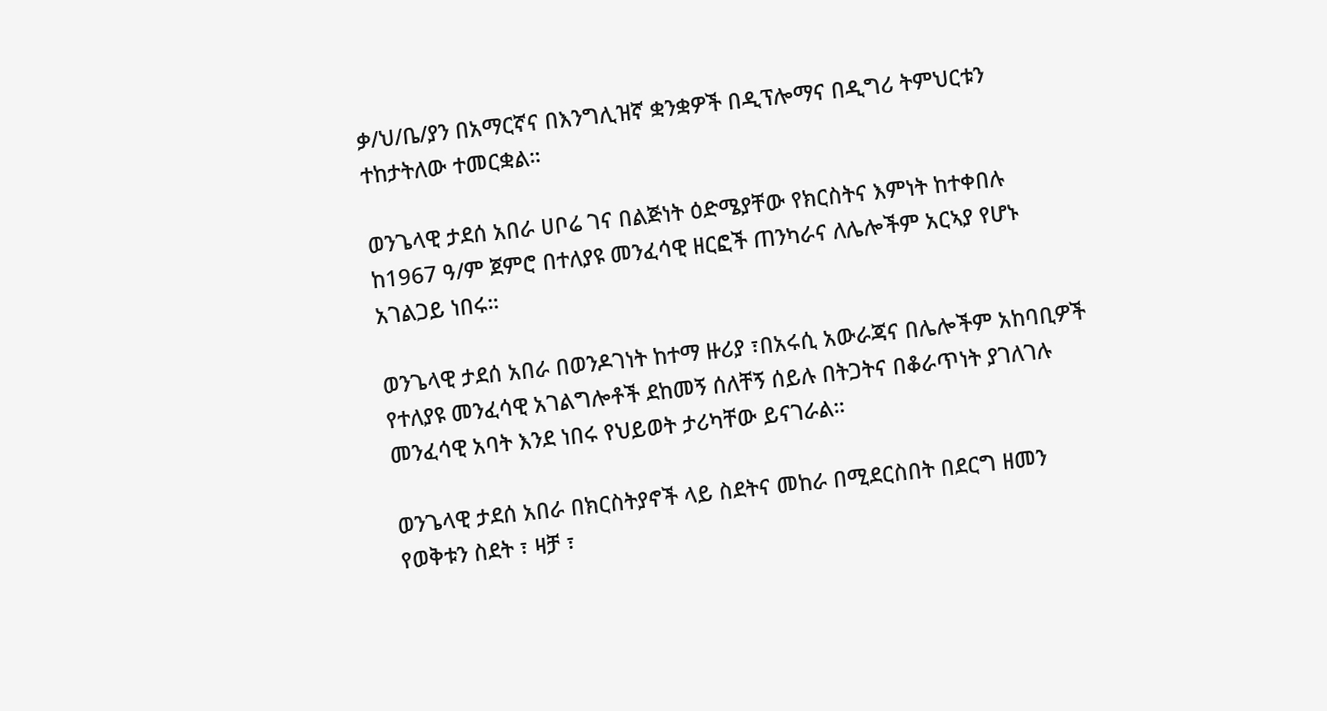ቃ/ህ/ቤ/ያን በአማርኛና በእንግሊዝኛ ቋንቋዎች በዲፕሎማና በዲግሪ ትምህርቱን ተከታትለው ተመርቋል።

ወንጌላዊ ታደሰ አበራ ሀቦሬ ገና በልጅነት ዕድሜያቸው የክርስትና እምነት ከተቀበሉ ከ1967 ዓ/ም ጀምሮ በተለያዩ መንፈሳዊ ዘርፎች ጠንካራና ለሌሎችም አርኣያ የሆኑ አገልጋይ ነበሩ።

ወንጌላዊ ታደሰ አበራ በወንዶገነት ከተማ ዙሪያ ፣በአሩሲ አውራጃና በሌሎችም አከባቢዎች የተለያዩ መንፈሳዊ አገልግሎቶች ደከመኝ ሰለቸኝ ሰይሉ በትጋትና በቆራጥነት ያገለገሉ መንፈሳዊ አባት እንደ ነበሩ የህይወት ታሪካቸው ይናገራል።

ወንጌላዊ ታደሰ አበራ በክርስትያኖች ላይ ስደትና መከራ በሚደርስበት በደርግ ዘመን የወቅቱን ስደት ፣ ዛቻ ፣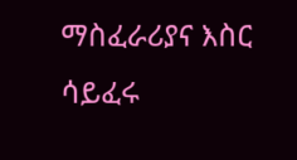ማስፈራሪያና እስር ሳይፈሩ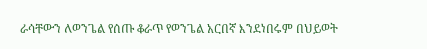ራሳቸውን ለወንጌል የሰጡ ቆራጥ የወንጌል አርበኛ እንደነበሩም በህይወት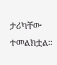ታሪካቸው ተመልክቷል።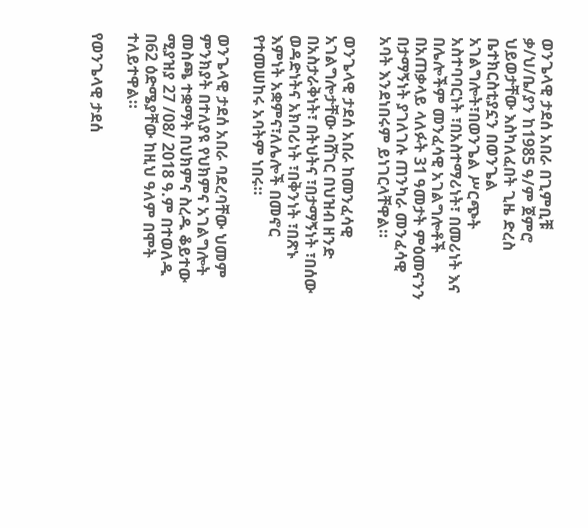ወንጌላዊ ታደሰ አበራ በጊምቢቹ ቃ/ህ/ቤ/ያን ከ1985 ዓ/ም ጀምሮ ህይወታቸው እስካለፈበት ጊዜ ድረስ ቤተክርስቲያኗን በወንጌል አገልግሎት፣በወንጌል ሥርጭት አስተባባርነት ፣በአስተማሪነት፣ በመሪነት እና በሌሎችም መንፈሳዊ አገልግሎቶች በአጠቃላይ ላለፉት 31 ዓመታት ምዕመናንን በታማኝነት ያገለገሉ ጠንካራ መንፈሳዊ አባት እንደነበሩም ይነገርላቸዋል።

ወንጌላዊ ታደሰ አበራ ከመንፈሳዊ አገልግሎታቸው ባሸገር በህዝብ ዘንድ በአስታራቅነት፣ በትህትና ፣በታማኝነት ፣በሰው ወዳድነትና አክባሪነት ፣በቅንነት ፣በጽኑ እምነት አቋምና፣ለሌሎች በመኖር የተመሠከሩ አባትም ነበሩ።

ወንጌላዊ ታደሰ አበራ ባደረባቸው ህመም ምንክያት በተለያዩ የህክምና አገልግሎት መስጫ ተቋማት በህክምና ስረዱ ቆይተው ሚያዝያ 27 /08/ 2018 ዓ.ም በተወለዱ በ62 ዕድሜያቸው ከዚህ ዓለም በሞት ተለይተዋል።

የወንጌላዊ ታደሰ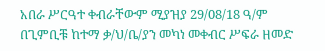አበራ ሥርዓተ ቀብራቸውም ሚያዝያ 29/08/18 ዓ/ም በጊምቢቹ ከተማ ቃ/ህ/ቤ/ያን መካነ መቀብር ሥፍራ ዘመድ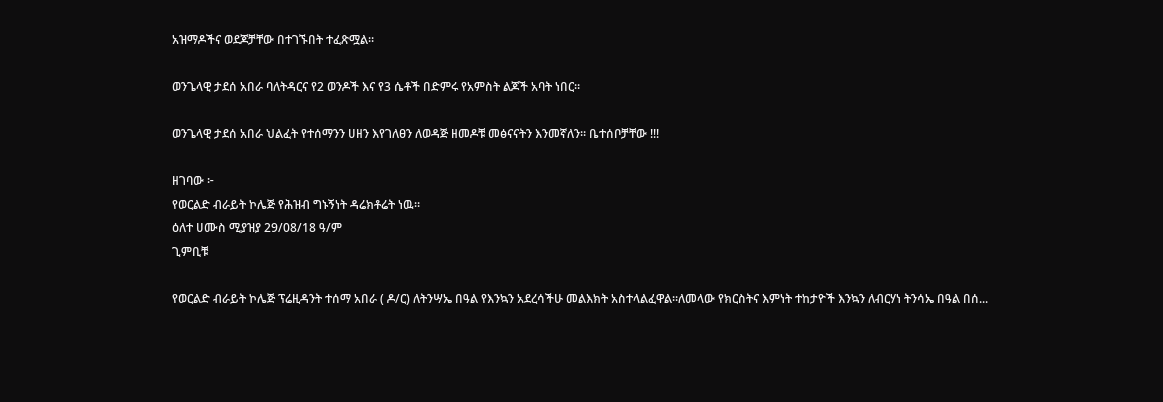አዝማዶችና ወደጆቻቸው በተገኙበት ተፈጽሟል።

ወንጌላዊ ታደሰ አበራ ባለትዳርና የ2 ወንዶች እና የ3 ሴቶች በድምሩ የአምስት ልጆች አባት ነበር።

ወንጌላዊ ታደሰ አበራ ህልፈት የተሰማንን ሀዘን እየገለፀን ለወዳጅ ዘመዶቹ መፅናናትን እንመኛለን። ቤተሰቦቻቸው !!!

ዘገባው ፦
የወርልድ ብራይት ኮሌጅ የሕዝብ ግኑኝነት ዳሬክቶሬት ነዉ።
ዕለተ ሀሙስ ሚያዝያ 29/08/18 ዓ/ም
ጊምቢቹ

የወርልድ ብራይት ኮሌጅ ፕሬዚዳንት ተሰማ አበራ ( ዶ/ር) ለትንሣኤ በዓል የእንኳን አደረሳችሁ መልእክት አስተላልፈዋል።ለመላው የክርስትና እምነት ተከታዮች እንኳን ለብርሃነ ትንሳኤ በዓል በሰ...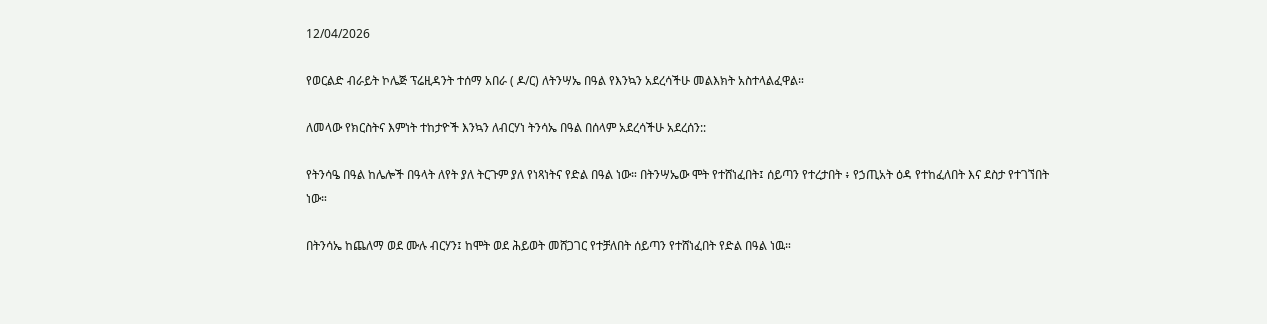12/04/2026

የወርልድ ብራይት ኮሌጅ ፕሬዚዳንት ተሰማ አበራ ( ዶ/ር) ለትንሣኤ በዓል የእንኳን አደረሳችሁ መልእክት አስተላልፈዋል።

ለመላው የክርስትና እምነት ተከታዮች እንኳን ለብርሃነ ትንሳኤ በዓል በሰላም አደረሳችሁ አደረሰን::

የትንሳዔ በዓል ከሌሎች በዓላት ለየት ያለ ትርጉም ያለ የነጻነትና የድል በዓል ነው። በትንሣኤው ሞት የተሸነፈበት፤ ሰይጣን የተረታበት ፥ የኃጢአት ዕዳ የተከፈለበት እና ደስታ የተገኘበት ነው።

በትንሳኤ ከጨለማ ወደ ሙሉ ብርሃን፤ ከሞት ወደ ሕይወት መሸጋገር የተቻለበት ሰይጣን የተሸነፈበት የድል በዓል ነዉ።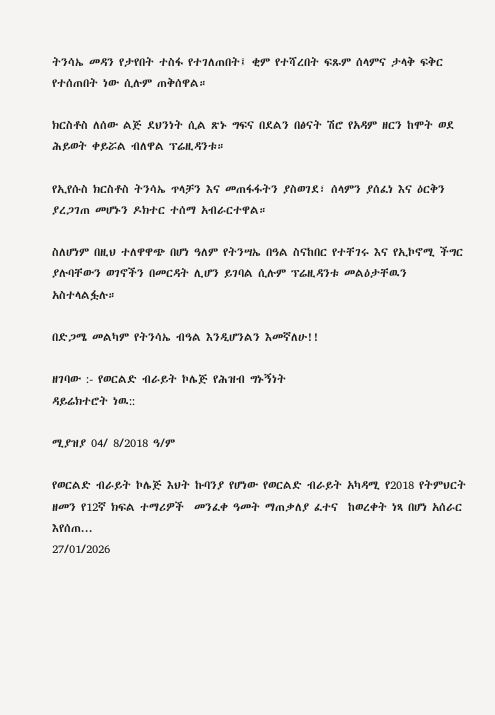ትንሳኤ መዳን የታየበት ተስፋ የተገለጠበት፤ ቂም የተሻረበት ፍጹም ሰላምና ታላቅ ፍቅር የተሰጠበት ነው ሲሉም ጠቅሰዋል።

ክርስቶስ ለሰው ልጅ ደህንነት ሲል ጽኑ ግፍና በደልን በፅናት ሽሮ የአዳም ዘርን ከሞት ወደ ሕይወት ቀይሯል ብለዋል ፕሬዚዳንቱ።

የኢየሱስ ክርስቶስ ትንሳኤ ጥላቻን እና መጠፋፋትን ያስወገደ፣ ሰላምን ያሰፈነ እና ዕርቅን ያረጋገጠ መሆኑን ዶክተር ተሰማ አብራርተዋል።

ስለሆነም በዚህ ተለዋዋጭ በሆነ ዓለም የትንሣኤ በዓል ስናከበር የተቸገሩ እና የኢኮኖሚ ችግር ያሉባቸውን ወገኖችን በመርዳት ሊሆን ይገባል ሲሉም ፕሬዚዳንቱ መልዕታቸዉን አስተላልፏሉ።

በድጋሜ መልካም የትንሳኤ ብዓል እንዲሆንልን እመኛለሁ!!

ዘገባው :- የወርልድ ብራይት ኮሌጅ የሕዝብ ግኑኝነት
ዳይሬክተሮት ነዉ::

ሚያዝያ 04/ 8/2018 ዓ/ም

የወርልድ ብራይት ኮሌጅ እህት ኩባንያ የሆነው የወርልድ ብራይት አካዳሚ የ2018 የትምህርት ዘመን የ12ኛ ክፍል ተማሪዎች  መንፈቀ ዓመት ማጠቃለያ ፈተና  ከወረቀት ነጻ በሆነ አሰራር እየሰጠ...
27/01/2026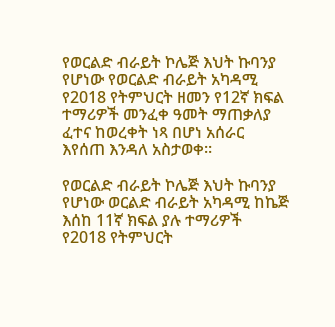የወርልድ ብራይት ኮሌጅ እህት ኩባንያ የሆነው የወርልድ ብራይት አካዳሚ የ2018 የትምህርት ዘመን የ12ኛ ክፍል ተማሪዎች መንፈቀ ዓመት ማጠቃለያ ፈተና ከወረቀት ነጻ በሆነ አሰራር እየሰጠ እንዳለ አስታወቀ።

የወርልድ ብራይት ኮሌጅ እህት ኩባንያ የሆነው ወርልድ ብራይት አካዳሚ ከኬጅ እሰከ 11ኛ ክፍል ያሉ ተማሪዎች የ2018 የትምህርት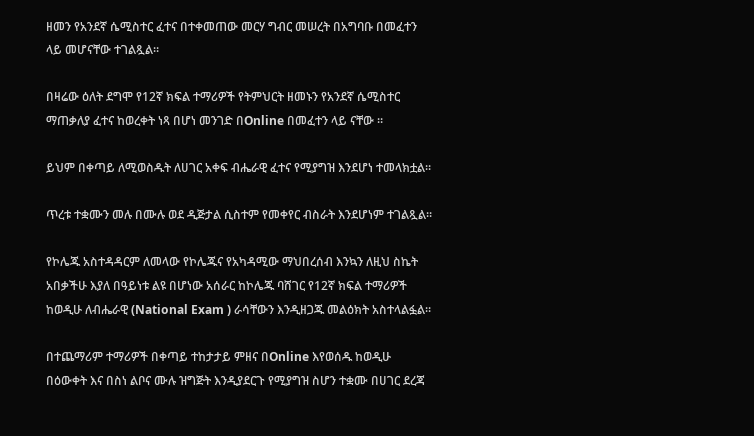ዘመን የአንደኛ ሴሚስተር ፈተና በተቀመጠው መርሃ ግብር መሠረት በአግባቡ በመፈተን ላይ መሆናቸው ተገልጿል።

በዛሬው ዕለት ደግሞ የ12ኛ ክፍል ተማሪዎች የትምህርት ዘመኑን የአንደኛ ሴሚስተር ማጠቃለያ ፈተና ከወረቀት ነጻ በሆነ መንገድ በOnline በመፈተን ላይ ናቸው ።

ይህም በቀጣይ ለሚወስዱት ለሀገር አቀፍ ብሔራዊ ፈተና የሚያግዝ እንደሆነ ተመላክቷል።

ጥረቱ ተቋሙን መሉ በሙሉ ወደ ዲጅታል ሲስተም የመቀየር ብስራት እንደሆነም ተገልጿል።

የኮሌጁ አስተዳዳርም ለመላው የኮሌጁና የአካዳሚው ማህበረሰብ እንኳን ለዚህ ስኬት አበቃችሁ እያለ በዓይነቱ ልዩ በሆነው አሰራር ከኮሌጁ ባሸገር የ12ኛ ክፍል ተማሪዎች ከወዲሁ ለብሔራዊ (National Exam ) ራሳቸውን እንዲዘጋጁ መልዕክት አስተላልፏል።

በተጨማሪም ተማሪዎች በቀጣይ ተከታታይ ምዘና በOnline እየወሰዱ ከወዲሁ በዕውቀት እና በስነ ልቦና ሙሉ ዝግጅት እንዲያደርጉ የሚያግዝ ስሆን ተቋሙ በሀገር ደረጃ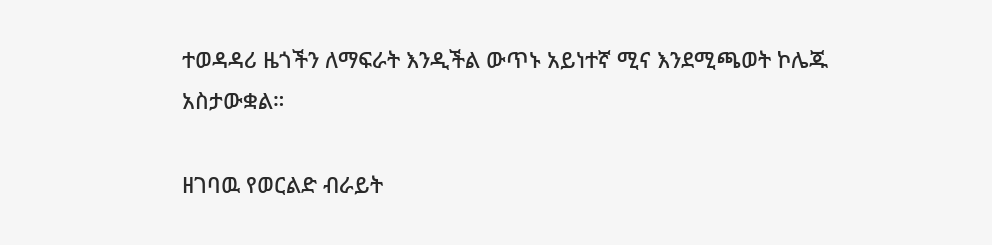ተወዳዳሪ ዜጎችን ለማፍራት እንዲችል ውጥኑ አይነተኛ ሚና እንደሚጫወት ኮሌጁ አስታውቋል።

ዘገባዉ የወርልድ ብራይት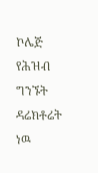ኮሌጅ የሕዝብ ግንኙት ዳሬክቶሬት ነዉ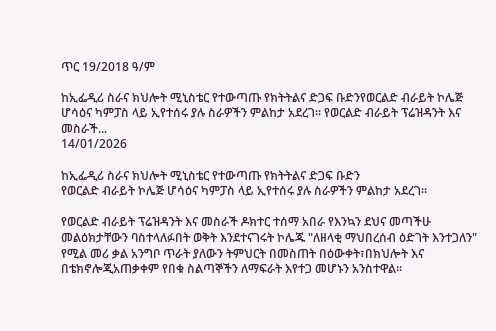ጥር 19/2018 ዓ/ም

ከኢፌዲሪ ስራና ክህሎት ሚኒስቴር የተውጣጡ የክትትልና ድጋፍ ቡድንየወርልድ ብራይት ኮሌጅ ሆሳዕና ካምፓስ ላይ ኢየተሰሩ ያሉ ስራዎችን ምልከታ አደረገ። የወርልድ ብራይት ፕሬዝዳንት እና መስራች...
14/01/2026

ከኢፌዲሪ ስራና ክህሎት ሚኒስቴር የተውጣጡ የክትትልና ድጋፍ ቡድን
የወርልድ ብራይት ኮሌጅ ሆሳዕና ካምፓስ ላይ ኢየተሰሩ ያሉ ስራዎችን ምልከታ አደረገ።

የወርልድ ብራይት ፕሬዝዳንት እና መስራች ዶክተር ተሰማ አበራ የእንኳን ደህና መጣችሁ መልዕክታቸውን ባስተላለፉበት ወቅት እንደተናገሩት ኮሌጁ "ለዘላቂ ማህበረሰብ ዕድገት እንተጋለን" የሚል መሪ ቃል አንግቦ ጥራት ያለውን ትምህርት በመስጠት በዕውቀት፣በክህሎት እና በቴክኖሎጂአጠቃቀም የበቁ ስልጣኞችን ለማፍራት እየተጋ መሆኑን አንስተዋል።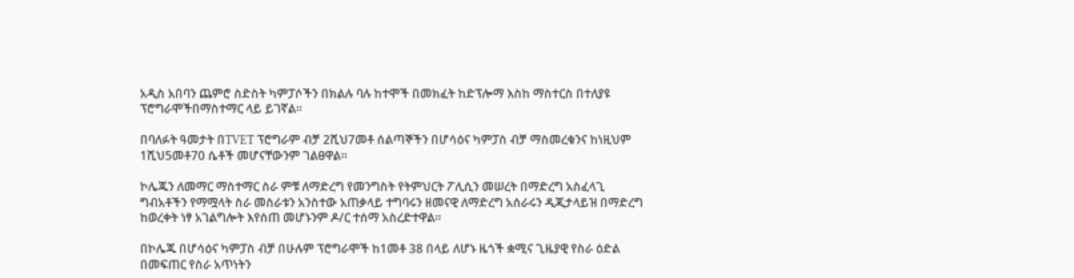አዲስ አበባን ጨምሮ ስድስት ካምፓሶችን በክልሉ ባሉ ከተሞች በመክፈት ከድፕሎማ እስከ ማስተርስ በተለያዩ ፕሮግራሞችበማስተማር ላይ ይገኛል።

በባለፉት ዓመታት በTVET ፕሮግራም ብቻ 2ሺህ7መቶ ሰልጣኞችን በሆሳዕና ካምፓስ ብቻ ማስመረቁንና ከነዚህም 1ሺህ5መቶ70 ሴቶች መሆናቸውንም ገልፀዋል።

ኮሌጁን ለመማር ማስተማር ስራ ምቹ ለማድረግ የመንግስት የትምህርት ፖሊሲን መሠረት በማድረግ አስፈላጊ ግብአቶችን የማሟላት ስራ መስራቱን አንስተው አጠቃላይ ተግባሩን ዘመናዊ ለማድረግ አሰራሩን ዲጂታላይዝ በማድረግ ከወረቀት ነፃ አገልግሎት እየሰጠ መሆኑንም ዶ/ር ተሰማ አስረድተዋል።

በኮሌጁ በሆሳዕና ካምፓስ ብቻ በሁሉም ፕሮግራሞች ከ1መቶ 38 በላይ ለሆኑ ዜጎች ቋሚና ጊዜያዊ የስራ ዕድል በመፍጠር የስራ አጥነትን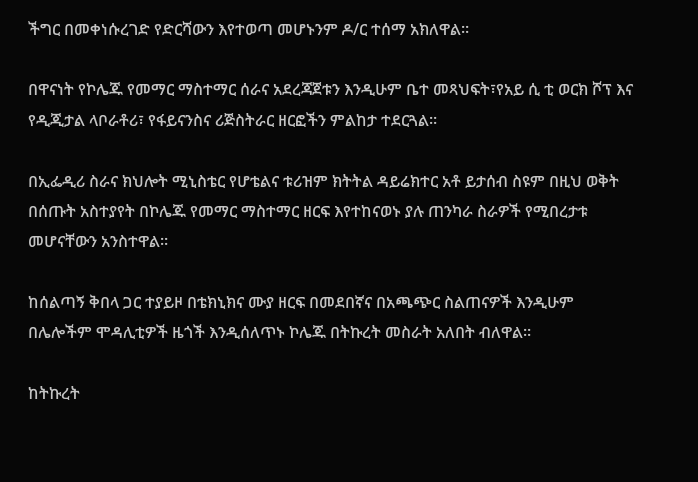ችግር በመቀነሱረገድ የድርሻውን እየተወጣ መሆኑንም ዶ/ር ተሰማ አክለዋል።

በዋናነት የኮሌጁ የመማር ማስተማር ሰራና አደረጃጀቱን እንዲሁም ቤተ መጻህፍት፣የአይ ሲ ቲ ወርክ ሾፕ እና የዲጂታል ላቦራቶሪ፣ የፋይናንስና ሪጅስትራር ዘርፎችን ምልከታ ተደርጓል።

በኢፌዲሪ ስራና ክህሎት ሚኒስቴር የሆቴልና ቱሪዝም ክትትል ዳይሬክተር አቶ ይታሰብ ስዩም በዚህ ወቅት በሰጡት አስተያየት በኮሌጁ የመማር ማስተማር ዘርፍ እየተከናወኑ ያሉ ጠንካራ ስራዎች የሚበረታቱ መሆናቸውን አንስተዋል።

ከሰልጣኝ ቅበላ ጋር ተያይዞ በቴክኒክና ሙያ ዘርፍ በመደበኛና በአጫጭር ስልጠናዎች እንዲሁም በሌሎችም ሞዳሊቲዎች ዜጎች እንዲሰለጥኑ ኮሌጁ በትኩረት መስራት አለበት ብለዋል።

ከትኩረት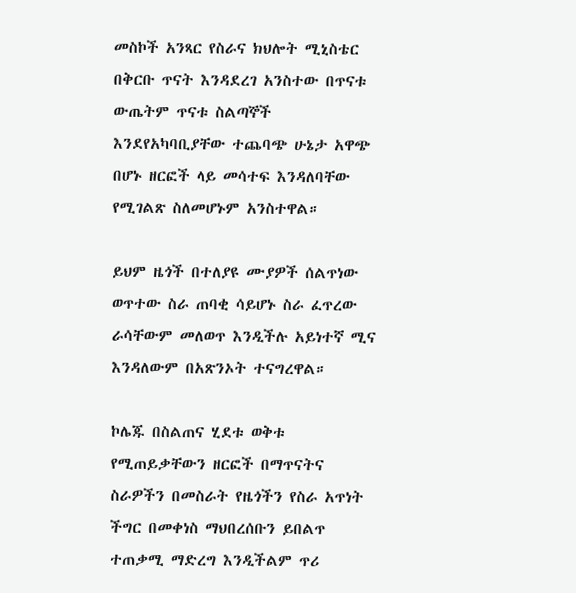መስኮች አንጻር የስራና ክህሎት ሚኒስቴር በቅርቡ ጥናት እንዳደረገ አንስተው በጥናቱ ውጤትም ጥናቱ ስልጣኞች እንደየአካባቢያቸው ተጨባጭ ሁኔታ አዋጭ በሆኑ ዘርፎች ላይ መሳተፍ እንዳለባቸው የሚገልጽ ስለመሆኑም አንስተዋል።

ይህም ዜጎች በተለያዩ ሙያዎች ሰልጥነው ወጥተው ስራ ጠባቂ ሳይሆኑ ስራ ፈጥረው ራሳቸውም መለወጥ እንዲችሉ አይነተኛ ሚና እንዳለውም በአጽንኦት ተናግረዋል።

ኮሌጁ በስልጠና ሂደቱ ወቅቱ የሚጠይቃቸውን ዘርፎች በማጥናትና ስራዎችን በመስራት የዜጎችን የስራ አጥነት ችግር በመቀነስ ማህበረሰቡን ይበልጥ ተጠቃሚ ማድረግ እንዲችልም ጥሪ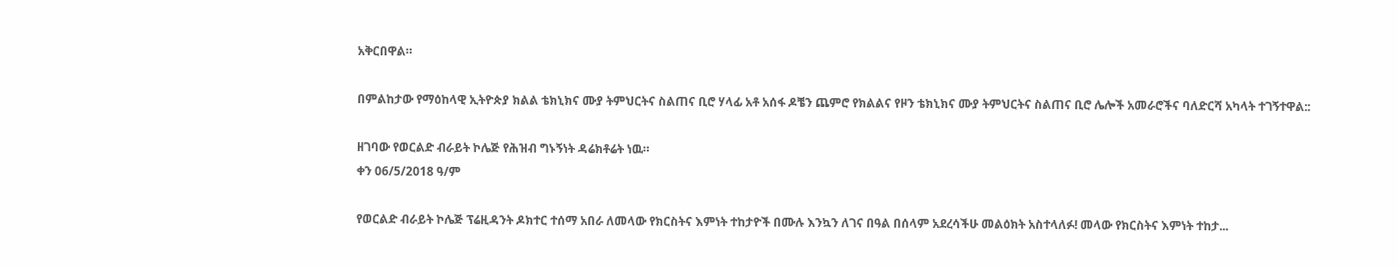አቅርበዋል።

በምልከታው የማዕከላዊ ኢትዮጵያ ክልል ቴክኒክና ሙያ ትምህርትና ስልጠና ቢሮ ሃላፊ አቶ አሰፋ ዶቼን ጨምሮ የክልልና የዞን ቴክኒክና ሙያ ትምህርትና ስልጠና ቢሮ ሌሎች አመራሮችና ባለድርሻ አካላት ተገኝተዋል::

ዘገባው የወርልድ ብራይት ኮሌጅ የሕዝብ ግኑኝነት ዳሬክቶሬት ነዉ።
ቀን 06/5/2018 ዓ/ም

የወርልድ ብራይት ኮሌጅ ፕሬዚዳንት ዶክተር ተሰማ አበራ ለመላው የክርስትና እምነት ተከታዮች በሙሉ እንኳን ለገና በዓል በሰላም አደረሳችሁ መልዕክት አስተላለፉ! መላው የክርስትና እምነት ተከታ...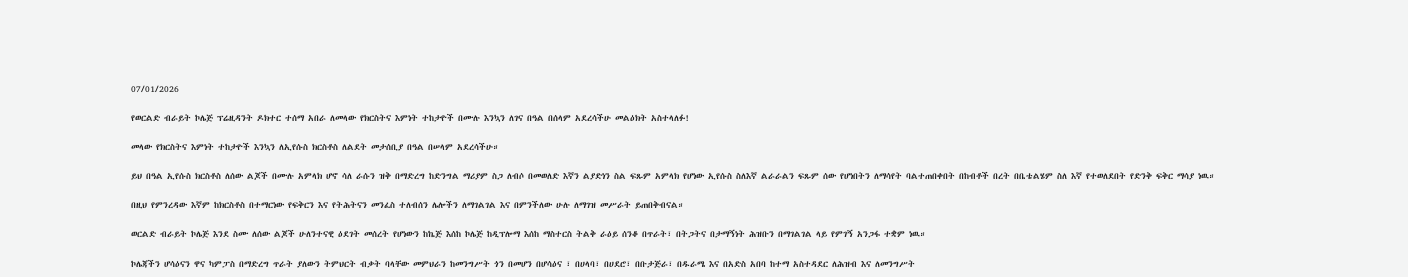07/01/2026

የወርልድ ብራይት ኮሌጅ ፕሬዚዳንት ዶክተር ተሰማ አበራ ለመላው የክርስትና እምነት ተከታዮች በሙሉ እንኳን ለገና በዓል በሰላም አደረሳችሁ መልዕክት አስተላለፉ!

መላው የክርስትና እምነት ተከታዮች እንኳን ለኢየሱስ ክርስቶስ ለልደት መታሰቢያ በዓል በሠላም አደረሳችሁ።

ይህ በዓል ኢየሱስ ክርስቶስ ለሰው ልጆች በሙሉ አምላክ ሆኖ ሳለ ራሱን ዝቅ በማድረግ ከድንግል ማሪያም ስጋ ለብሶ በመወለድ እኛን ልያድነን ስል ፍጹም አምላክ የሆነው ኢየሱስ ስለእኛ ልራራልን ፍጹም ሰው የሆነበትን ለማሳየት ባልተጠበቀበት በከብቶች በረት በቤቴልሄም ስለ እኛ የተወለደበት የድንቅ ፍቅር ማሳያ ነዉ።

በዚህ የምንረዳው እኛም ከክርስቶስ በተማርነው የፍቅርን እና የትሕትናን መንፈስ ተለብሰን ሌሎችን ለማገልገል እና በምንችለው ሁሉ ለማገዝ መሥራት ይጠበቅብናል።

ወርልድ ብራይት ኮሌጅ እንደ ስሙ ለሰው ልጆች ሁለንተናዊ ዕደገት መሰረት የሆነውን ከኬጅ እሰከ ኮሌጅ ከዲፕሎማ እሰከ ማስተርስ ትልቅ ራዕይ ሰንቆ በጥራት፣ በትጋትና በታማኝነት ሕዝቡን በማገልገል ላይ የምገኝ አንጋፋ ተቋም ነዉ።

ኮሌጃችን ሆሳዕናን ዋና ካምፓስ በማድረግ ጥራት ያለውን ትምህርት ብቃት ባላቸው መምህራን ከመንግሥት ጎን በመሆን በሆሳዕና ፣ በሀላባ፣ በሀደሮ፣ በቡታጅራ፣ በዱራሜ እና በአድስ አበባ ከተማ አስተዳደር ለሕዝብ እና ለመንግሥት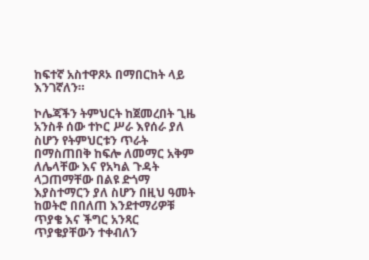ከፍተኛ አስተዋጾኦ በማበርከት ላይ እንገኛለን።

ኮሌጃችን ትምህርት ከጀመረበት ጊዜ አንስቶ ሰው ተኮር ሥራ እየሰራ ያለ ስሆን የትምህርቱን ጥራት በማስጠበቅ ከፍሎ ለመማር አቅም ለሌላቸው እና የአካል ጉዳት ላጋጠማቸው በልዩ ድጎማ እያስተማርን ያለ ስሆን በዚህ ዓመት ከወትሮ በበለጠ እንደተማሪዎቹ ጥያቄ እና ችግር አንጻር ጥያቄያቸውን ተቀብለን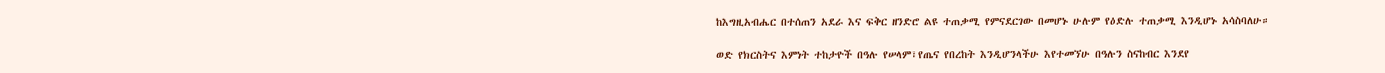ከእግዚአብሔር በተሰጠን አደራ እና ፍቅር ዘንድሮ ልዩ ተጠቃሚ የምናደርገው በመሆኑ ሁሉም የዕድሉ ተጠቃሚ እንዲሆኑ አሳስባለሁ።

ወድ የክርስትና እምነት ተከታዮች በዓሉ የሠላም፣የጤና የበረከት እንዲሆንላችሁ እየተመኘሁ በዓሉን ስናከብር እንደየ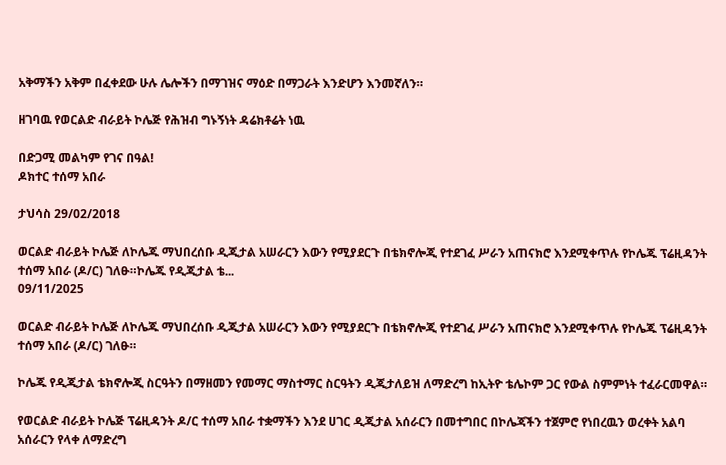አቅማችን አቅም በፈቀደው ሁሉ ሌሎችን በማገዝና ማዕድ በማጋራት እንድሆን እንመኛለን።

ዘገባዉ የወርልድ ብራይት ኮሌጅ የሕዝብ ግኑኝነት ዳሬክቶሬት ነዉ

በድጋሚ መልካም የገና በዓል!
ዶክተር ተሰማ አበራ

ታህሳስ 29/02/2018

ወርልድ ብራይት ኮሌጅ ለኮሌጁ ማህበረሰቡ ዲጂታል አሠራርን እውን የሚያደርጉ በቴክኖሎጂ የተደገፈ ሥራን አጠናክሮ እንደሚቀጥሉ የኮሌጁ ፕሬዚዳንት ተሰማ አበራ (ዶ/ር) ገለፁ።ኮሌጁ የዲጂታል ቴ...
09/11/2025

ወርልድ ብራይት ኮሌጅ ለኮሌጁ ማህበረሰቡ ዲጂታል አሠራርን እውን የሚያደርጉ በቴክኖሎጂ የተደገፈ ሥራን አጠናክሮ እንደሚቀጥሉ የኮሌጁ ፕሬዚዳንት ተሰማ አበራ (ዶ/ር) ገለፁ።

ኮሌጁ የዲጂታል ቴክኖሎጂ ስርዓትን በማዘመን የመማር ማስተማር ስርዓትን ዲጂታለይዝ ለማድረግ ከኢትዮ ቴሌኮም ጋር የውል ስምምነት ተፈራርመዋል።

የወርልድ ብራይት ኮሌጅ ፕሬዚዳንት ዶ/ር ተሰማ አበራ ተቋማችን እንደ ሀገር ዲጂታል አሰራርን በመተግበር በኮሌጃችን ተጀምሮ የነበረዉን ወረቀት አልባ አሰራርን የላቀ ለማድረግ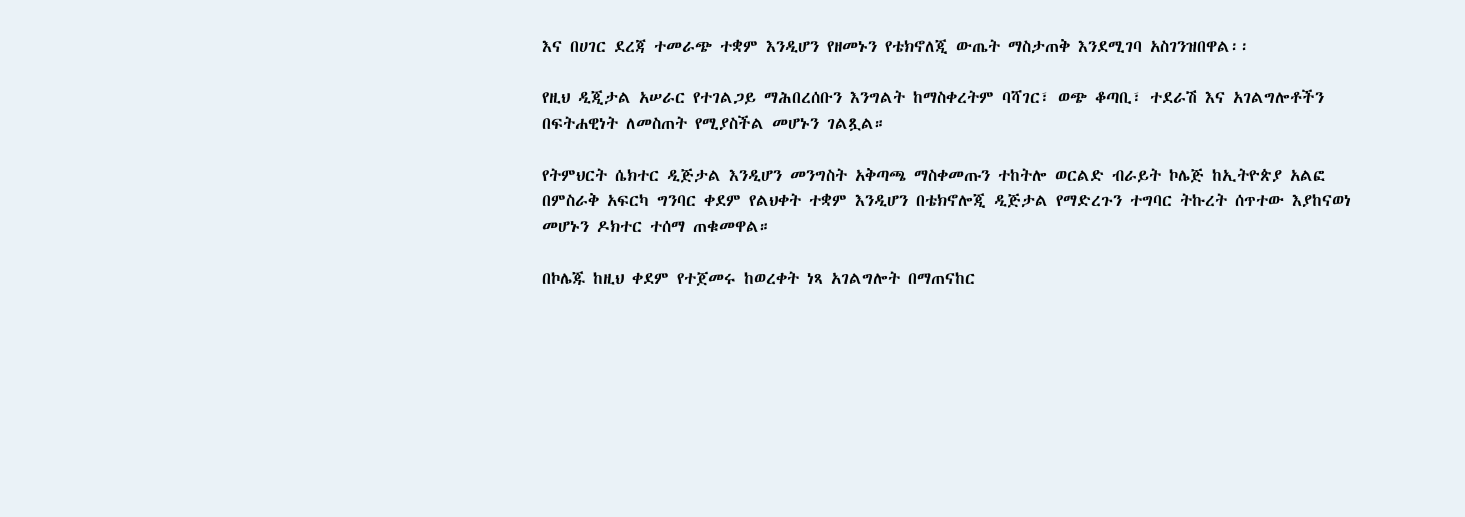እና በሀገር ደረጃ ተመራጭ ተቋም እንዲሆን የዘመኑን የቴክኖለጂ ውጤት ማስታጠቅ እንደሚገባ አስገንዝበዋል፡፡

የዚህ ዲጂታል አሠራር የተገልጋይ ማሕበረሰቡን እንግልት ከማስቀረትም ባሻገር፣ ወጭ ቆጣቢ፣ ተደራሽ እና አገልግሎቶችን በፍትሐዊነት ለመስጠት የሚያስችል መሆኑን ገልጿል።

የትምህርት ሴክተር ዲጅታል እንዲሆን መንግስት አቅጣጫ ማስቀመጡን ተከትሎ ወርልድ ብራይት ኮሌጅ ከኢትዮጵያ አልፎ በምስራቅ አፍርካ ግንባር ቀደም የልህቀት ተቋም እንዲሆን በቴክኖሎጂ ዲጅታል የማድረጉን ተግባር ትኩረት ሰጥተው እያከናወነ መሆኑን ዶክተር ተሰማ ጠቁመዋል።

በኮሌጁ ከዚህ ቀደም የተጀመሩ ከወረቀት ነጻ አገልግሎት በማጠናከር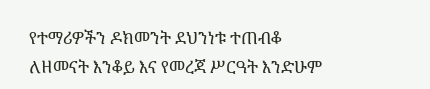የተማሪዎችን ዶክመንት ደህንነቱ ተጠብቆ ለዘመናት እንቆይ እና የመረጃ ሥርዓት እንድሁም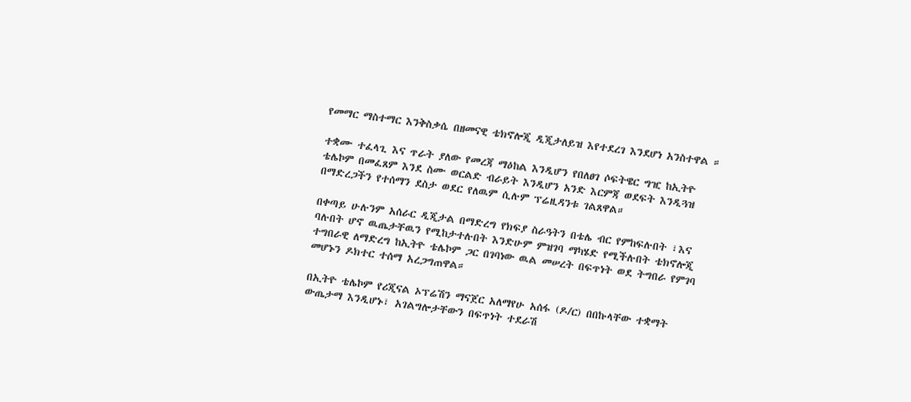የመማር ማስተማር እንቅስቃሴ በዘመናዊ ቴክኖሎጂ ዲጂታለይዝ እየተደረገ እንደሆነ አንስተዋል ።

ተቋሙ ተፈላጊ እና ጥራት ያለው የመረጃ ማዕከል እንዲሆን የበለፀገ ሶፍትዌር ግዢ ከኢትዮ ቴሌኮም በመፈጸም እንደ ስሙ ወርልድ ብራይት እንዲሆን አንድ እርምጃ ወደፍት እንዲጓዝ በማድረጋችን የተሰማን ደስታ ወደር የለዉም ሲሉም ፕሬዚዳንቱ ገልጸዋል።

በቀጣይ ሁሉንም አሰራር ዲጂታል በማድረግ የክፍያ ስራዓትን በቴሌ ብር የምከፍሉበት ፣እና ባሉበት ሆኖ ዉጤታቸዉን የሚከታተሉበት እንድሁም ምዝገባ ማካሄድ የሚችሉበት ቴክኖሎጂ ተግበራዊ ለማድረግ ከኢትዮ ቴሌኮም ጋር በገባነው ዉል መሠረት በፍጥነት ወደ ትግበራ የምገባ መሆኑን ዶክተር ተሰማ አረጋግጠዋል።

በኢትዮ ቴሌኮም የሪጂናል ኦፕሬሽን ማናጀር አለማየሁ አሰፋ (ዶ/ር) በበኩላቸው ተቋማት ውጤታማ እንዲሆኑ፣ አገልግሎታቸውን በፍጥነት ተደራሽ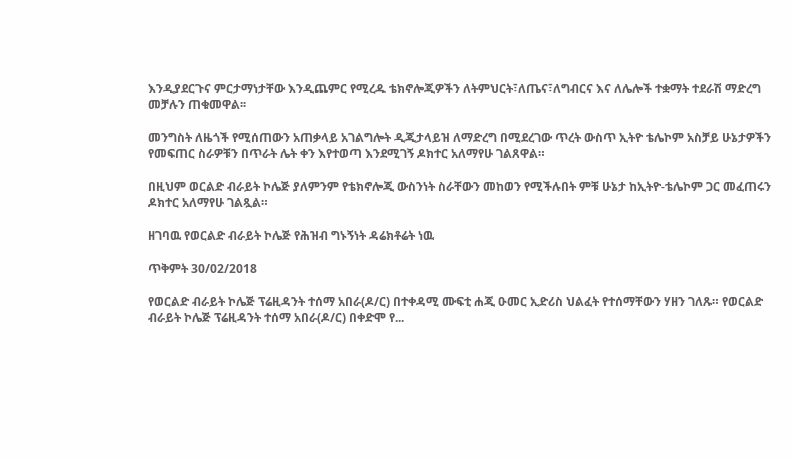እንዲያደርጉና ምርታማነታቸው እንዲጨምር የሚረዱ ቴክኖሎጂዎችን ለትምህርት፣ለጤና፣ለግብርና እና ለሌሎች ተቋማት ተደራሽ ማድረግ መቻሉን ጠቁመዋል፡፡

መንግስት ለዜጎች የሚሰጠውን አጠቃላይ አገልግሎት ዲጂታላይዝ ለማድረግ በሚደረገው ጥረት ውስጥ ኢትዮ ቴሌኮም አስቻይ ሁኔታዎችን የመፍጠር ስራዎቹን በጥራት ሌት ቀን እየተወጣ እንደሚገኝ ዶክተር አለማየሁ ገልጸዋል።

በዚህም ወርልድ ብራይት ኮሌጅ ያለምንም የቴክኖሎጂ ውስንነት ስራቸውን መከወን የሚችሉበት ምቹ ሁኔታ ከኢትዮ-ቴሌኮም ጋር መፈጠሩን ዶክተር አለማየሁ ገልጿል።

ዘገባዉ የወርልድ ብራይት ኮሌጅ የሕዝብ ግኑኝነት ዳሬክቶሬት ነዉ

ጥቅምት 30/02/2018

የወርልድ ብራይት ኮሌጅ ፕሬዚዳንት ተሰማ አበራ(ዶ/ር) በተቀዳሚ ሙፍቲ ሐጂ ዑመር ኢድሪስ ህልፈት የተሰማቸውን ሃዘን ገለጹ። የወርልድ ብራይት ኮሌጅ ፕሬዚዳንት ተሰማ አበራ(ዶ/ር) በቀድሞ የ...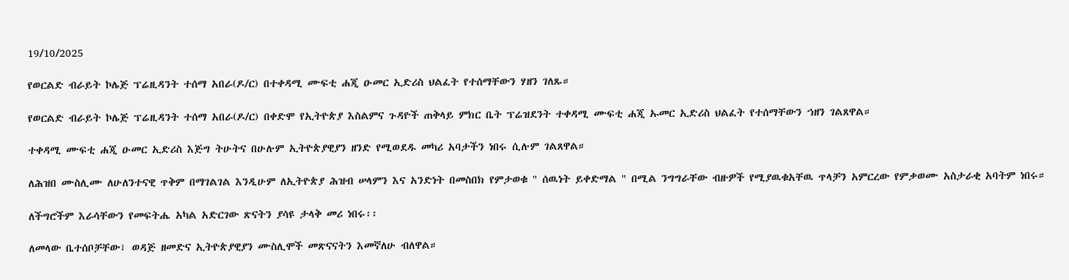19/10/2025

የወርልድ ብራይት ኮሌጅ ፕሬዚዳንት ተሰማ አበራ(ዶ/ር) በተቀዳሚ ሙፍቲ ሐጂ ዑመር ኢድሪስ ህልፈት የተሰማቸውን ሃዘን ገለጹ።

የወርልድ ብራይት ኮሌጅ ፕሬዚዳንት ተሰማ አበራ(ዶ/ር) በቀድሞ የኢትዮጵያ እስልምና ጉዳዮች ጠቅላይ ምክር ቤት ፕሬዝደንት ተቀዳሚ ሙፍቲ ሐጂ ኡመር ኢድሪስ ህልፈት የተሰማቸውን ኀዘን ገልጸዋል።

ተቀዳሚ ሙፍቲ ሐጂ ዑመር ኢድሪስ እጅግ ትሁትና በሁሉም ኢትዮጵያዊያን ዘንድ የሚወደዱ መካሪ አባታችን ነበሩ ሲሉም ገልጸዋል።

ለሕዝበ ሙስሊሙ ለሁለንተናዊ ጥቅም በማገልገል እንዲሁም ለኢትዮጵያ ሕዝብ ሠላምን እና አንድነት በመስበክ የምታወቁ " ሰዉነት ይቀድማል " በሚል ንግግራቸው ብዙዎች የሚያዉቁአቸዉ ጥላቻን አምርረው የምቃወሙ አስታራቂ አባትም ነበሩ።

ለችግሮችም እራሳቸውን የመፍትሔ አካል አድርገው ጽናትን ያሳዩ ታላቅ መሪ ነበሩ፡፡

ለመላው ቤተሰቦቻቸው፣ ወዳጅ ዘመድና ኢትዮጵያዊያን ሙስሊሞች መጽናናትን እመኛለሁ ብለዋል።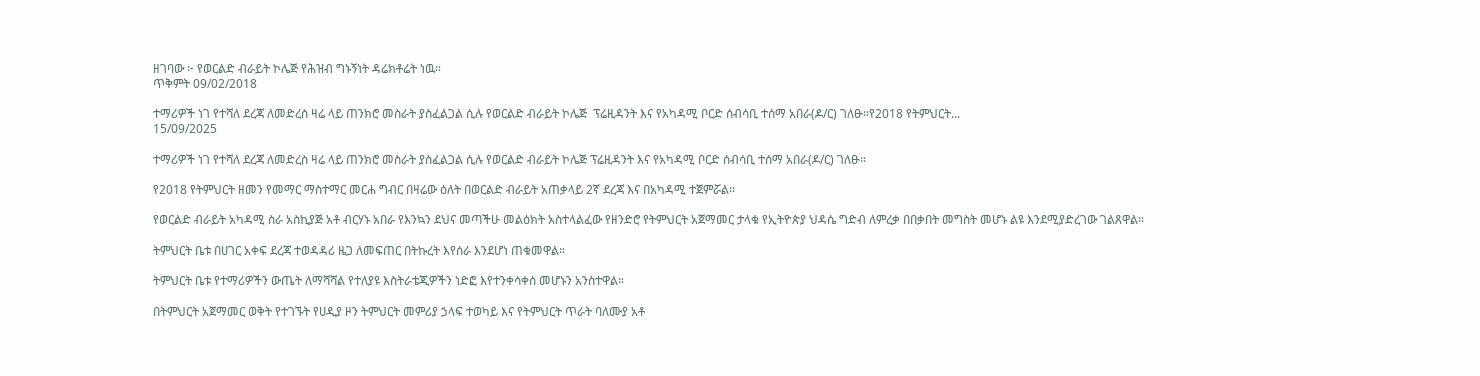ዘገባው ፦ የወርልድ ብራይት ኮሌጅ የሕዝብ ግኑኝነት ዳሬክቶሬት ነዉ።
ጥቅምት 09/02/2018

ተማሪዎች ነገ የተሻለ ደረጃ ለመድረስ ዛሬ ላይ ጠንክሮ መስራት ያስፈልጋል ሲሉ የወርልድ ብራይት ኮሌጅ  ፕሬዚዳንት እና የአካዳሚ ቦርድ ሰብሳቢ ተሰማ አበራ(ዶ/ር) ገለፁ።የ2018 የትምህርት...
15/09/2025

ተማሪዎች ነገ የተሻለ ደረጃ ለመድረስ ዛሬ ላይ ጠንክሮ መስራት ያስፈልጋል ሲሉ የወርልድ ብራይት ኮሌጅ ፕሬዚዳንት እና የአካዳሚ ቦርድ ሰብሳቢ ተሰማ አበራ(ዶ/ር) ገለፁ።

የ2018 የትምህርት ዘመን የመማር ማስተማር መርሐ ግብር በዛሬው ዕለት በወርልድ ብራይት አጠቃላይ 2ኛ ደረጃ እና በአካዳሚ ተጀምሯል፡፡

የወርልድ ብራይት አካዳሚ ስራ አስኪያጅ አቶ ብርሃኑ አበራ የእንኳን ደህና መጣችሁ መልዕክት አስተላልፈው የዘንድሮ የትምህርት አጀማመር ታላቁ የኢትዮጵያ ህዳሴ ግድብ ለምረቃ በበቃበት መግስት መሆኑ ልዩ እንደሚያድረገው ገልጸዋል።

ትምህርት ቤቱ በሀገር አቀፍ ደረጃ ተወዳዳሪ ዜጋ ለመፍጠር በትኩረት እየሰራ እንደሆነ ጠቁመዋል።

ትምህርት ቤቱ የተማሪዎችን ውጤት ለማሻሻል የተለያዩ እስትራቴጂዎችን ነድፎ እየተንቀሳቀሰ መሆኑን አንስተዋል።

በትምህርት አጀማመር ወቅት የተገኙት የሀዲያ ዞን ትምህርት መምሪያ ኃላፍ ተወካይ እና የትምህርት ጥራት ባለሙያ አቶ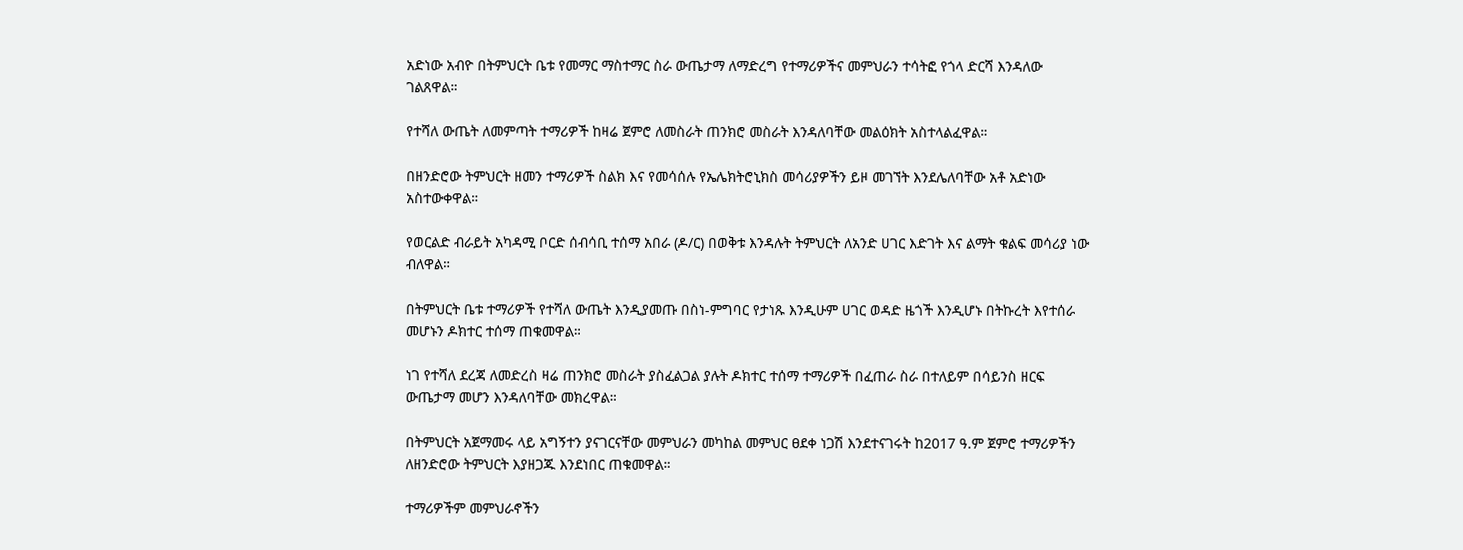አድነው አብዮ በትምህርት ቤቱ የመማር ማስተማር ስራ ውጤታማ ለማድረግ የተማሪዎችና መምህራን ተሳትፎ የጎላ ድርሻ እንዳለው ገልጸዋል።

የተሻለ ውጤት ለመምጣት ተማሪዎች ከዛሬ ጀምሮ ለመስራት ጠንክሮ መስራት እንዳለባቸው መልዕክት አስተላልፈዋል።

በዘንድሮው ትምህርት ዘመን ተማሪዎች ስልክ እና የመሳሰሉ የኤሌክትሮኒክስ መሳሪያዎችን ይዞ መገኘት እንደሌለባቸው አቶ አድነው አስተውቀዋል።

የወርልድ ብራይት አካዳሚ ቦርድ ሰብሳቢ ተሰማ አበራ (ዶ/ር) በወቅቱ እንዳሉት ትምህርት ለአንድ ሀገር እድገት እና ልማት ቁልፍ መሳሪያ ነው ብለዋል።

በትምህርት ቤቱ ተማሪዎች የተሻለ ውጤት እንዲያመጡ በስነ-ምግባር የታነጹ እንዲሁም ሀገር ወዳድ ዜጎች እንዲሆኑ በትኩረት እየተሰራ መሆኑን ዶክተር ተሰማ ጠቁመዋል።

ነገ የተሻለ ደረጃ ለመድረስ ዛሬ ጠንክሮ መስራት ያስፈልጋል ያሉት ዶክተር ተሰማ ተማሪዎች በፈጠራ ስራ በተለይም በሳይንስ ዘርፍ ውጤታማ መሆን እንዳለባቸው መክረዋል።

በትምህርት አጀማመሩ ላይ አግኝተን ያናገርናቸው መምህራን መካከል መምህር ፀደቀ ነጋሽ እንደተናገሩት ከ2017 ዓ.ም ጀምሮ ተማሪዎችን ለዘንድሮው ትምህርት እያዘጋጁ እንደነበር ጠቁመዋል።

ተማሪዎችም መምህራኖችን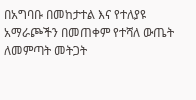በአግባቡ በመከታተል እና የተለያዩ አማራጮችን በመጠቀም የተሻለ ውጤት ለመምጣት መትጋት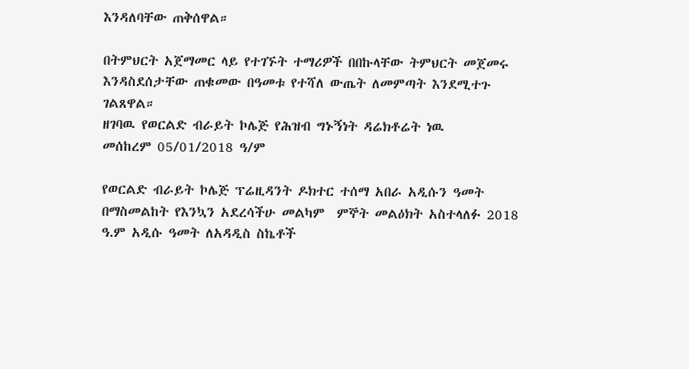እንዳለባቸው ጠቅሰዋል።

በትምህርት አጀማመር ላይ የተገኙት ተማሪዎች በበኩላቸው ትምህርት መጀመሩ እንዳስደሰታቸው ጠቁመው በዓመቱ የተሻለ ውጤት ለመምጣት እንደሚተጉ ገልጸዋል።
ዘገባዉ የወርልድ ብራይት ኮሌጅ የሕዝብ ግኑኝነት ዳሬክቶሬት ነዉ
መሰከረም 05/01/2018 ዓ/ም

የወርልድ ብራይት ኮሌጅ ፕሬዚዳንት ዶክተር ተሰማ አበራ አዲሱን ዓመት በማስመልከት የእንኳን አደረሳችሁ መልካም  ምኞት መልዕክት አስተላለፉ 2018 ዓ.ም አዲሱ ዓመት ለአዳዲስ ስኬቶች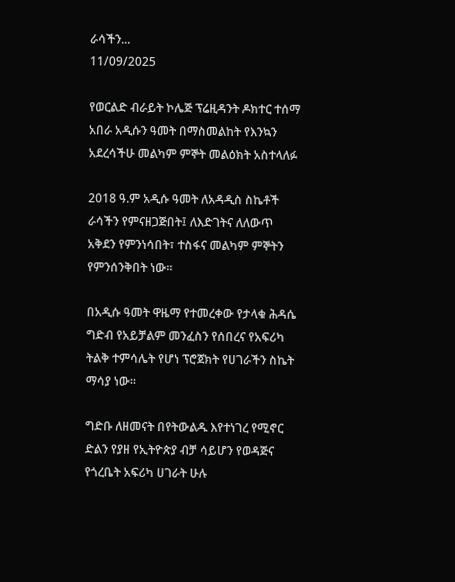ራሳችን...
11/09/2025

የወርልድ ብራይት ኮሌጅ ፕሬዚዳንት ዶክተር ተሰማ አበራ አዲሱን ዓመት በማስመልከት የእንኳን አደረሳችሁ መልካም ምኞት መልዕክት አስተላለፉ

2018 ዓ.ም አዲሱ ዓመት ለአዳዲስ ስኬቶች ራሳችን የምናዘጋጅበት፤ ለእድገትና ለለውጥ አቅደን የምንነሳበት፣ ተስፋና መልካም ምኞትን የምንሰንቅበት ነው።

በአዲሱ ዓመት ዋዜማ የተመረቀው የታላቁ ሕዳሴ ግድብ የአይቻልም መንፈስን የሰበረና የአፍሪካ ትልቅ ተምሳሌት የሆነ ፕሮጀክት የሀገራችን ስኬት ማሳያ ነው።

ግድቡ ለዘመናት በየትውልዱ እየተነገረ የሚኖር ድልን የያዘ የኢትዮጵያ ብቻ ሳይሆን የወዳጅና የጎረቤት አፍሪካ ሀገራት ሁሉ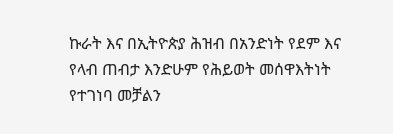ኩራት እና በኢትዮጵያ ሕዝብ በአንድነት የደም እና የላብ ጠብታ እንድሁም የሕይወት መሰዋእትነት የተገነባ መቻልን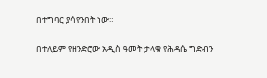በተግባር ያሳየንበት ነው።

በተለይም የዘንድሮው አዲስ ዓመት ታላቁ የሕዳሴ ግድብን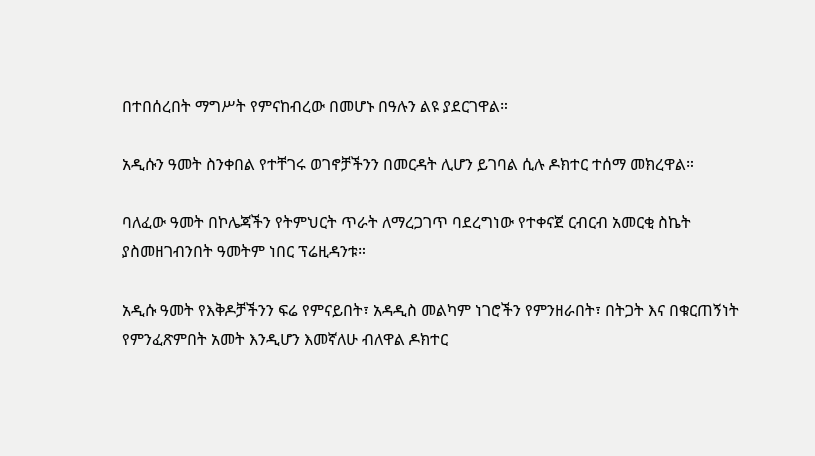በተበሰረበት ማግሥት የምናከብረው በመሆኑ በዓሉን ልዩ ያደርገዋል።

አዲሱን ዓመት ስንቀበል የተቸገሩ ወገኖቻችንን በመርዳት ሊሆን ይገባል ሲሉ ዶክተር ተሰማ መክረዋል።

ባለፈው ዓመት በኮሌጃችን የትምህርት ጥራት ለማረጋገጥ ባደረግነው የተቀናጀ ርብርብ አመርቂ ስኬት ያስመዘገብንበት ዓመትም ነበር ፕሬዚዳንቱ።

አዲሱ ዓመት የእቅዶቻችንን ፍሬ የምናይበት፣ አዳዲስ መልካም ነገሮችን የምንዘራበት፣ በትጋት እና በቁርጠኝነት የምንፈጽምበት አመት እንዲሆን እመኛለሁ ብለዋል ዶክተር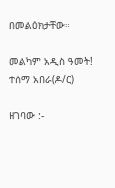በመልዕክታቸው።

መልካም አዲስ ዓመት!
ተሰማ አበራ(ዶ/ር)

ዘገባው :-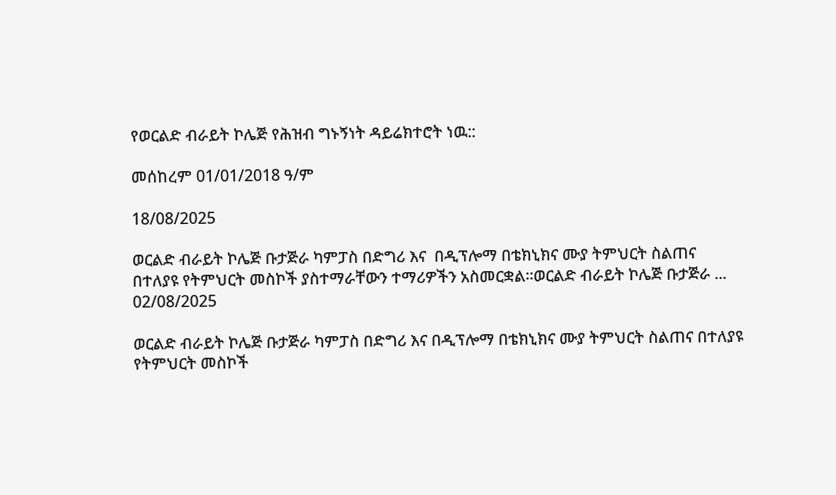የወርልድ ብራይት ኮሌጅ የሕዝብ ግኑኝነት ዳይሬክተሮት ነዉ::

መሰከረም 01/01/2018 ዓ/ም

18/08/2025

ወርልድ ብራይት ኮሌጅ ቡታጅራ ካምፓስ በድግሪ እና  በዲፕሎማ በቴክኒክና ሙያ ትምህርት ስልጠና በተለያዩ የትምህርት መስኮች ያስተማራቸውን ተማሪዎችን አስመርቋል።ወርልድ ብራይት ኮሌጅ ቡታጅራ ...
02/08/2025

ወርልድ ብራይት ኮሌጅ ቡታጅራ ካምፓስ በድግሪ እና በዲፕሎማ በቴክኒክና ሙያ ትምህርት ስልጠና በተለያዩ የትምህርት መስኮች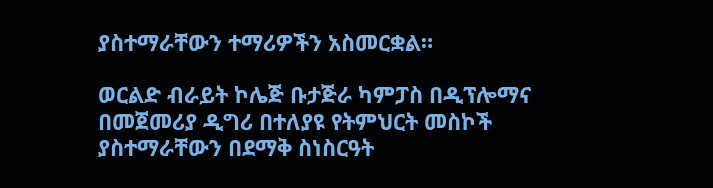ያስተማራቸውን ተማሪዎችን አስመርቋል።

ወርልድ ብራይት ኮሌጅ ቡታጅራ ካምፓስ በዲፕሎማና በመጀመሪያ ዲግሪ በተለያዩ የትምህርት መስኮች ያስተማራቸውን በደማቅ ስነስርዓት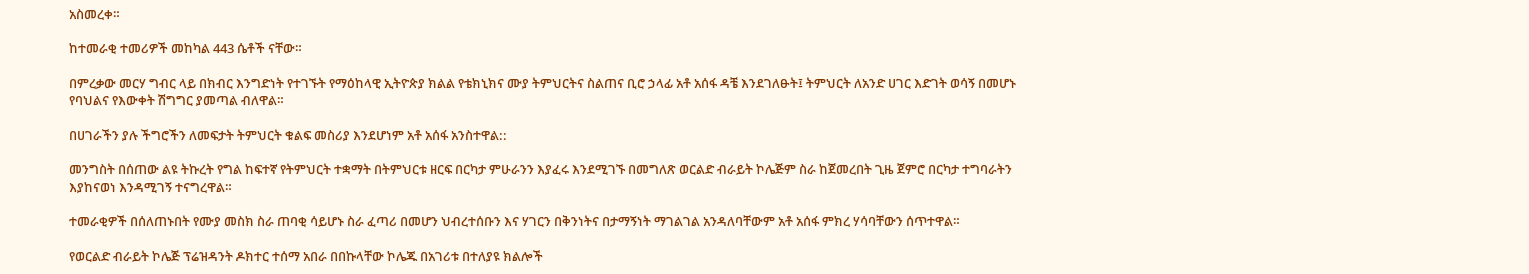አስመረቀ።

ከተመራቂ ተመሪዎች መከካል 443 ሴቶች ናቸው።

በምረቃው መርሃ ግብር ላይ በክብር እንግድነት የተገኙት የማዕከላዊ ኢትዮጵያ ክልል የቴክኒክና ሙያ ትምህርትና ስልጠና ቢሮ ኃላፊ አቶ አሰፋ ዳቼ እንደገለፁት፤ ትምህርት ለአንድ ሀገር እድገት ወሳኝ በመሆኑ የባህልና የእውቀት ሽግግር ያመጣል ብለዋል።

በሀገራችን ያሉ ችግሮችን ለመፍታት ትምህርት ቁልፍ መስሪያ እንደሆነም አቶ አሰፋ አንስተዋል::

መንግስት በሰጠው ልዩ ትኩረት የግል ከፍተኛ የትምህርት ተቋማት በትምህርቱ ዘርፍ በርካታ ምሁራንን እያፈሩ እንደሚገኙ በመግለጽ ወርልድ ብራይት ኮሌጅም ስራ ከጀመረበት ጊዜ ጀምሮ በርካታ ተግባራትን እያከናወነ እንዳሚገኝ ተናግረዋል።

ተመራቂዎች በሰለጠኑበት የሙያ መስክ ስራ ጠባቂ ሳይሆኑ ስራ ፈጣሪ በመሆን ህብረተሰቡን እና ሃገርን በቅንነትና በታማኝነት ማገልገል አንዳለባቸውም አቶ አሰፋ ምክረ ሃሳባቸውን ሰጥተዋል።

የወርልድ ብራይት ኮሌጅ ፕሬዝዳንት ዶክተር ተሰማ አበራ በበኩላቸው ኮሌጁ በአገሪቱ በተለያዩ ክልሎች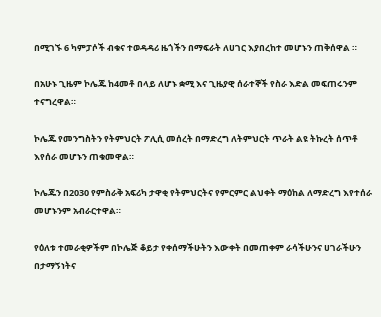በሚገኙ 6 ካምፓሶች ብቁና ተወዳዳሪ ዜጎችን በማፍራት ለሀገር እያበረከተ መሆኑን ጠቅሰዋል ።

በአሁኑ ጊዜም ኮሌጁ ከ4መቶ በላይ ለሆኑ ቋሚ እና ጊዜያዊ ሰራተኞች የስራ እድል መፍጠሩንም ተናግረዋል።

ኮሌጁ የመንግስትን የትምህርት ፖሊሲ መሰረት በማድረግ ለትምህርት ጥራት ልዩ ትኩረት ሰጥቶ እየሰራ መሆኑን ጠቁመዋል።

ኮሌጁን በ2030 የምስራቅ አፍሪካ ታዋቂ የትምህርትና የምርምር ልህቀት ማዕከል ለማድረግ እየተሰራ መሆኑንም አብራርተዋል።

የዕለቱ ተመራቂዎችም በኮሌጅ ቆይታ የቀሰማችሁትን እውቀት በመጠቀም ራሳችሁንና ሀገራችሁን በታማኝነትና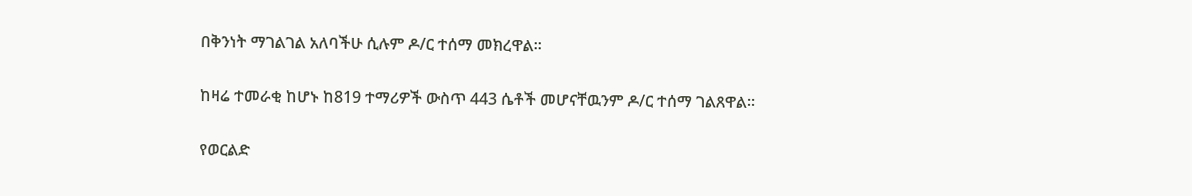በቅንነት ማገልገል አለባችሁ ሲሉም ዶ/ር ተሰማ መክረዋል።

ከዛሬ ተመራቂ ከሆኑ ከ819 ተማሪዎች ውስጥ 443 ሴቶች መሆናቸዉንም ዶ/ር ተሰማ ገልጸዋል።

የወርልድ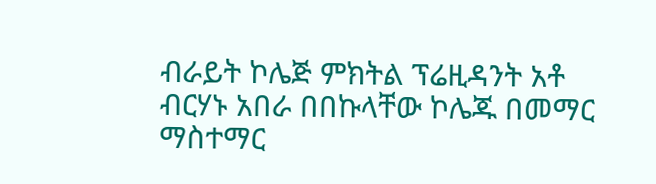ብራይት ኮሌጅ ምክትል ፕሬዚዳንት አቶ ብርሃኑ አበራ በበኩላቸው ኮሌጁ በመማር ማስተማር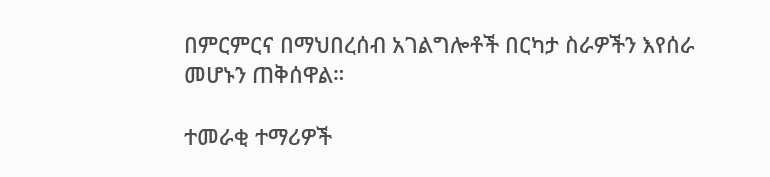በምርምርና በማህበረሰብ አገልግሎቶች በርካታ ስራዎችን እየሰራ መሆኑን ጠቅሰዋል።

ተመራቂ ተማሪዎች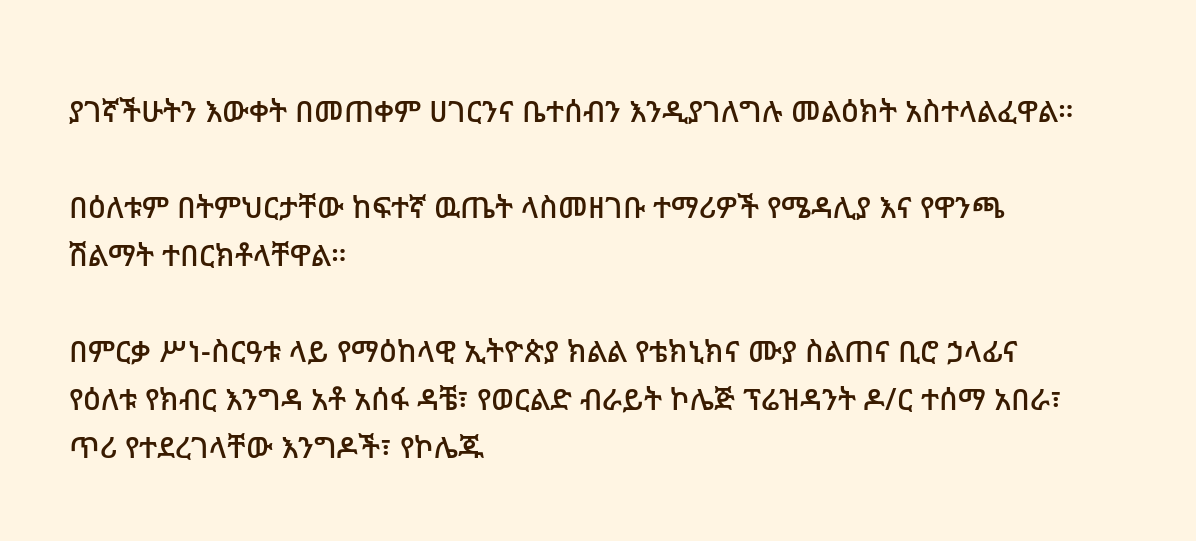ያገኛችሁትን እውቀት በመጠቀም ሀገርንና ቤተሰብን እንዲያገለግሉ መልዕክት አስተላልፈዋል።

በዕለቱም በትምህርታቸው ከፍተኛ ዉጤት ላስመዘገቡ ተማሪዎች የሜዳሊያ እና የዋንጫ ሽልማት ተበርክቶላቸዋል።

በምርቃ ሥነ-ስርዓቱ ላይ የማዕከላዊ ኢትዮጵያ ክልል የቴክኒክና ሙያ ስልጠና ቢሮ ኃላፊና የዕለቱ የክብር እንግዳ አቶ አሰፋ ዳቼ፣ የወርልድ ብራይት ኮሌጅ ፕሬዝዳንት ዶ/ር ተሰማ አበራ፣ ጥሪ የተደረገላቸው እንግዶች፣ የኮሌጁ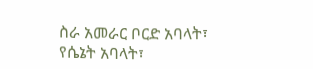ስራ አመራር ቦርድ አባላት፣ የሴኔት አባላት፣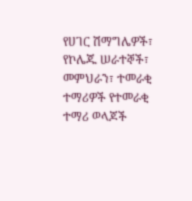የሀገር ሽማግሌዎች፣ የኮሌጁ ሠራተኞች፣ መምህራን፣ ተመራቂ ተማሪዎች የተመራቂ ተማሪ ወላጆች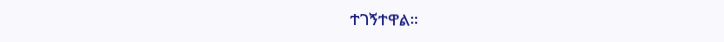ተገኝተዋል።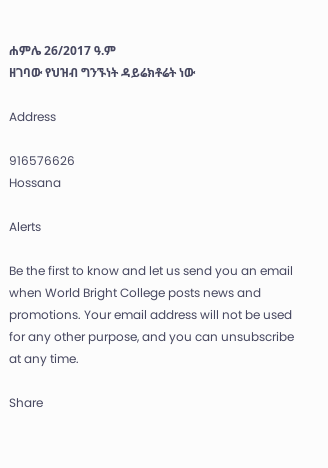ሐምሌ 26/2017 ዓ.ም
ዘገባው የህዝብ ግንኙነት ዳይሬክቶሬት ነው

Address

916576626
Hossana

Alerts

Be the first to know and let us send you an email when World Bright College posts news and promotions. Your email address will not be used for any other purpose, and you can unsubscribe at any time.

Share